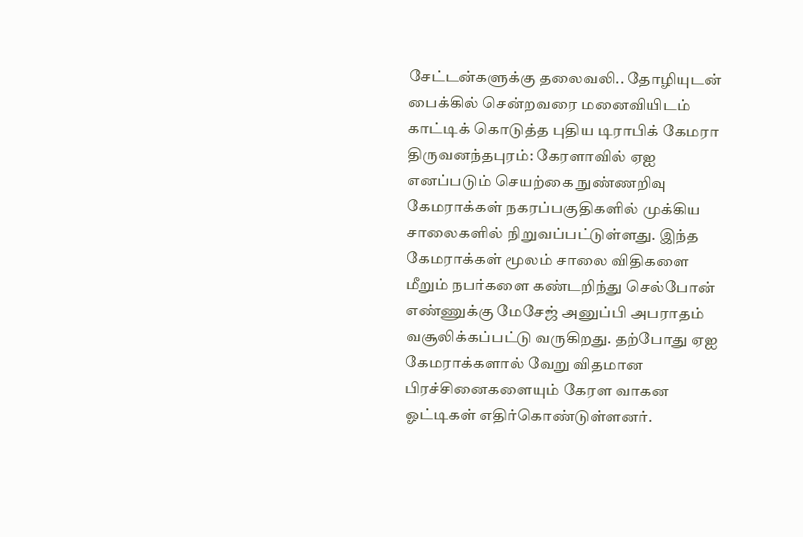சேட்டன்களுக்கு தலைவலி.. தோழியுடன் பைக்கில் சென்றவரை மனைவியிடம் காட்டிக் கொடுத்த புதிய டிராபிக் கேமரா
திருவனந்தபுரம்: கேரளாவில் ஏஐ எனப்படும் செயற்கை நுண்ணறிவு கேமராக்கள் நகரப்பகுதிகளில் முக்கிய சாலைகளில் நிறுவப்பட்டுள்ளது. இந்த கேமராக்கள் மூலம் சாலை விதிகளை மீறும் நபர்களை கண்டறிந்து செல்போன் எண்ணுக்கு மேசேஜ் அனுப்பி அபராதம் வசூலிக்கப்பட்டு வருகிறது. தற்போது ஏஐ கேமராக்களால் வேறு விதமான பிரச்சினைகளையும் கேரள வாகன ஓட்டிகள் எதிர்கொண்டுள்ளனர்.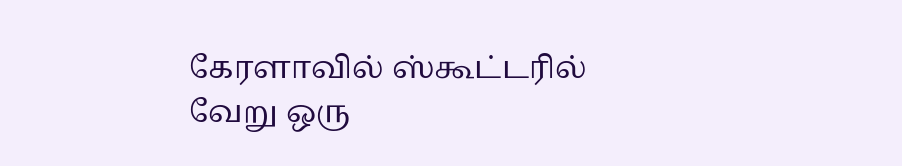கேரளாவில் ஸ்கூட்டரில் வேறு ஒரு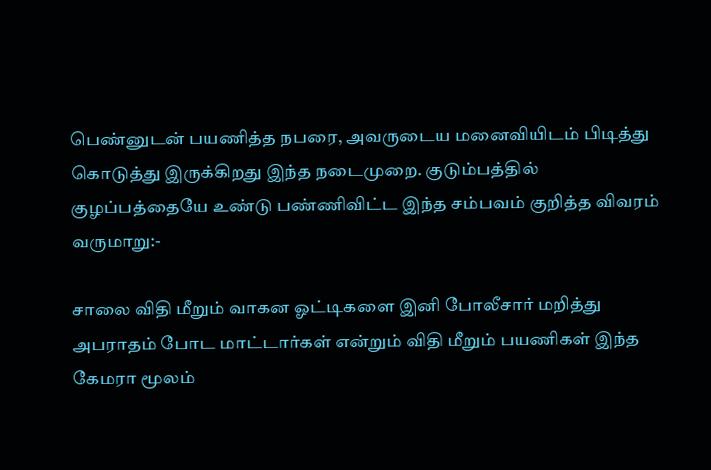பெண்னுடன் பயணித்த நபரை, அவருடைய மனைவியிடம் பிடித்து கொடுத்து இருக்கிறது இந்த நடைமுறை. குடும்பத்தில் குழப்பத்தையே உண்டு பண்ணிவிட்ட இந்த சம்பவம் குறித்த விவரம் வருமாறு:-

சாலை விதி மீறும் வாகன ஓட்டிகளை இனி போலீசார் மறித்து அபராதம் போட மாட்டார்கள் என்றும் விதி மீறும் பயணிகள் இந்த கேமரா மூலம்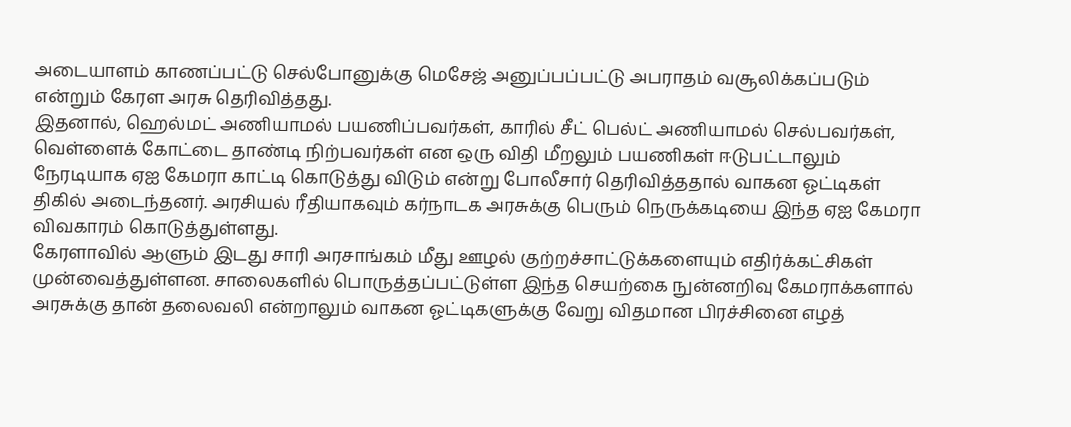அடையாளம் காணப்பட்டு செல்போனுக்கு மெசேஜ் அனுப்பப்பட்டு அபராதம் வசூலிக்கப்படும் என்றும் கேரள அரசு தெரிவித்தது.
இதனால், ஹெல்மட் அணியாமல் பயணிப்பவர்கள், காரில் சீட் பெல்ட் அணியாமல் செல்பவர்கள், வெள்ளைக் கோட்டை தாண்டி நிற்பவர்கள் என ஒரு விதி மீறலும் பயணிகள் ஈடுபட்டாலும் நேரடியாக ஏஐ கேமரா காட்டி கொடுத்து விடும் என்று போலீசார் தெரிவித்ததால் வாகன ஓட்டிகள் திகில் அடைந்தனர். அரசியல் ரீதியாகவும் கர்நாடக அரசுக்கு பெரும் நெருக்கடியை இந்த ஏஐ கேமரா விவகாரம் கொடுத்துள்ளது.
கேரளாவில் ஆளும் இடது சாரி அரசாங்கம் மீது ஊழல் குற்றச்சாட்டுக்களையும் எதிர்க்கட்சிகள் முன்வைத்துள்ளன. சாலைகளில் பொருத்தப்பட்டுள்ள இந்த செயற்கை நுன்னறிவு கேமராக்களால் அரசுக்கு தான் தலைவலி என்றாலும் வாகன ஓட்டிகளுக்கு வேறு விதமான பிரச்சினை எழத்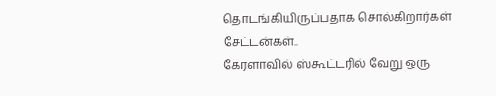தொடங்கியிருப்பதாக சொல்கிறார்கள் சேட்டன்கள்..
கேரளாவில் ஸ்கூட்டரில் வேறு ஒரு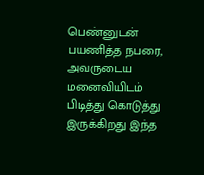பெண்னுடன் பயணித்த நபரை, அவருடைய மனைவியிடம் பிடித்து கொடுத்து இருக்கிறது இந்த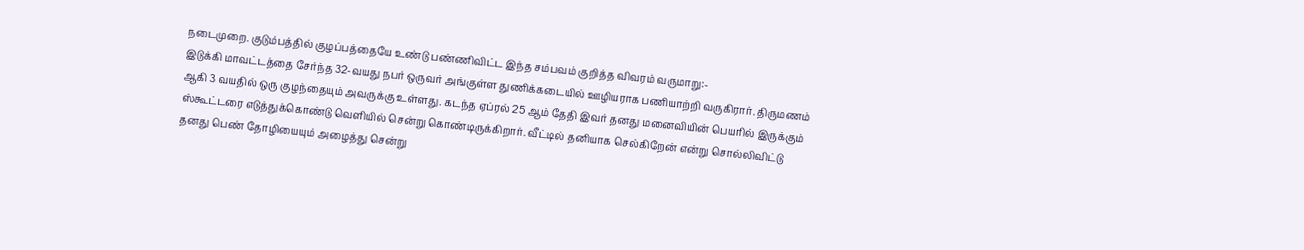நடைமுறை. குடும்பத்தில் குழப்பத்தையே உண்டு பண்ணிவிட்ட இந்த சம்பவம் குறித்த விவரம் வருமாறு:-
இடுக்கி மாவட்டத்தை சேர்ந்த 32-வயது நபர் ஒருவர் அங்குள்ள துணிக்கடையில் ஊழியராக பணியாற்றி வருகிரார். திருமணம் ஆகி 3 வயதில் ஒரு குழந்தையும் அவருக்கு உள்ளது. கடந்த ஏப்ரல் 25 ஆம் தேதி இவர் தனது மனைவியின் பெயரில் இருக்கும் ஸ்கூட்டரை எடுத்துக்கொண்டு வெளியில் சென்று கொண்டிருக்கிறார். வீட்டில் தனியாக செல்கிறேன் என்று சொல்லிவிட்டு தனது பெண் தோழியையும் அழைத்து சென்று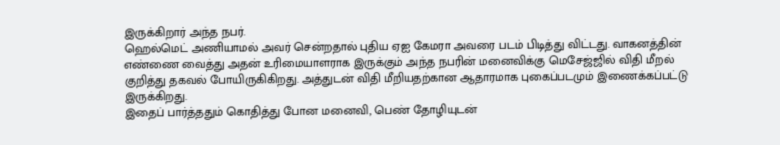இருக்கிறார் அந்த நபர்.
ஹெல்மெட் அணியாமல் அவர் சென்றதால் புதிய ஏஐ கேமரா அவரை படம் பிடித்து விட்டது. வாகனத்தின் எண்ணை வைத்து அதன் உரிமையாளராக இருக்கும் அந்த நபரின் மனைவிக்கு மெசேஜ்ஜில் விதி மீறல் குறித்து தகவல் போயிருகிகிறது. அத்துடன் விதி மீறியதற்கான ஆதாரமாக புகைப்படமும் இணைக்கப்பட்டு இருக்கிறது.
இதைப் பார்த்ததும் கொதித்து போன மனைவி, பெண் தோழியுடன்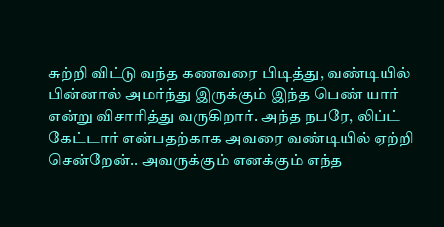சுற்றி விட்டு வந்த கணவரை பிடித்து, வண்டியில் பின்னால் அமர்ந்து இருக்கும் இந்த பெண் யார் என்று விசாரித்து வருகிறார். அந்த நபரே, லிப்ட் கேட்டார் என்பதற்காக அவரை வண்டியில் ஏற்றி சென்றேன்.. அவருக்கும் எனக்கும் எந்த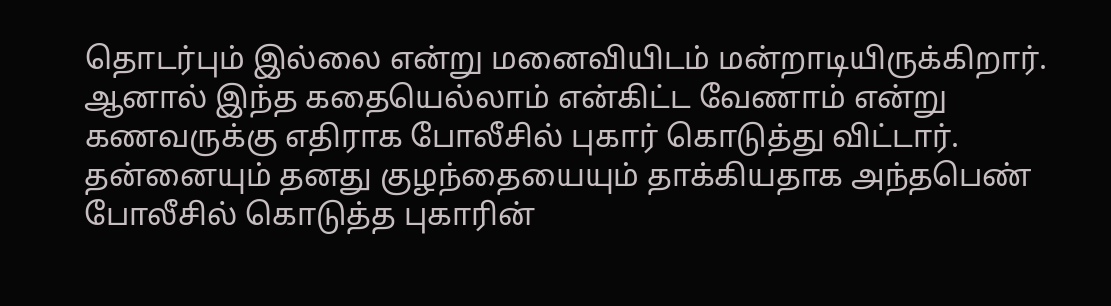தொடர்பும் இல்லை என்று மனைவியிடம் மன்றாடியிருக்கிறார். ஆனால் இந்த கதையெல்லாம் என்கிட்ட வேணாம் என்று கணவருக்கு எதிராக போலீசில் புகார் கொடுத்து விட்டார்.
தன்னையும் தனது குழந்தையையும் தாக்கியதாக அந்தபெண் போலீசில் கொடுத்த புகாரின்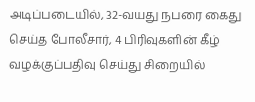அடிப்படையில், 32-வயது நபரை கைது செய்த போலீசார், 4 பிரிவுகளின் கீழ் வழக்குப்பதிவு செய்து சிறையில்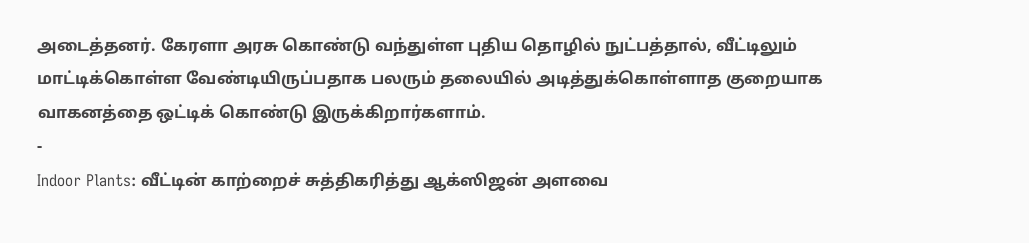அடைத்தனர். கேரளா அரசு கொண்டு வந்துள்ள புதிய தொழில் நுட்பத்தால், வீட்டிலும் மாட்டிக்கொள்ள வேண்டியிருப்பதாக பலரும் தலையில் அடித்துக்கொள்ளாத குறையாக வாகனத்தை ஒட்டிக் கொண்டு இருக்கிறார்களாம்.
-
Indoor Plants: வீட்டின் காற்றைச் சுத்திகரித்து ஆக்ஸிஜன் அளவை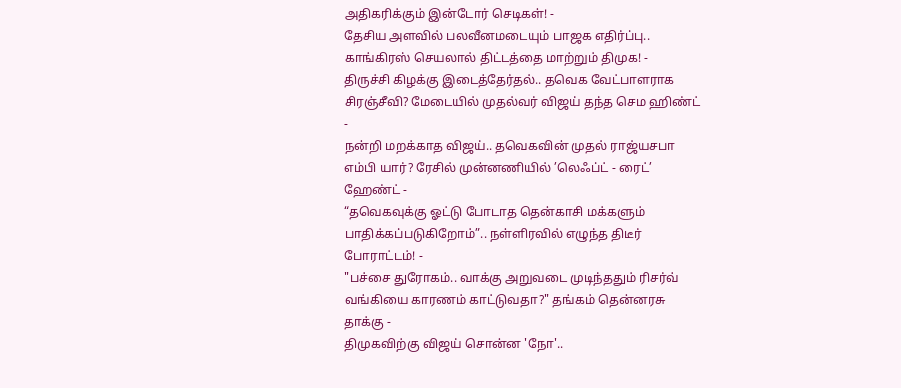அதிகரிக்கும் இன்டோர் செடிகள்! -
தேசிய அளவில் பலவீனமடையும் பாஜக எதிர்ப்பு.. காங்கிரஸ் செயலால் திட்டத்தை மாற்றும் திமுக! -
திருச்சி கிழக்கு இடைத்தேர்தல்.. தவெக வேட்பாளராக சிரஞ்சீவி? மேடையில் முதல்வர் விஜய் தந்த செம ஹிண்ட் -
நன்றி மறக்காத விஜய்.. தவெகவின் முதல் ராஜ்யசபா எம்பி யார்? ரேசில் முன்னணியில் ’லெஃப்ட் - ரைட்’ ஹேண்ட் -
“தவெகவுக்கு ஓட்டு போடாத தென்காசி மக்களும் பாதிக்கப்படுகிறோம்”.. நள்ளிரவில் எழுந்த திடீர் போராட்டம்! -
"பச்சை துரோகம்.. வாக்கு அறுவடை முடிந்ததும் ரிசர்வ் வங்கியை காரணம் காட்டுவதா?" தங்கம் தென்னரசு தாக்கு -
திமுகவிற்கு விஜய் சொன்ன 'நோ'..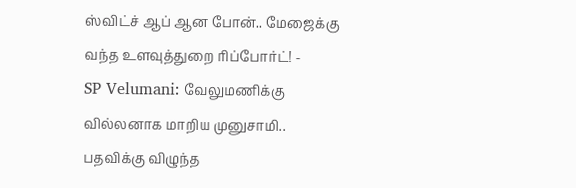ஸ்விட்ச் ஆப் ஆன போன்.. மேஜைக்கு வந்த உளவுத்துறை ரிப்போர்ட்! -
SP Velumani: வேலுமணிக்கு வில்லனாக மாறிய முனுசாமி.. பதவிக்கு விழுந்த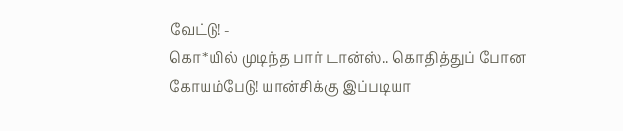வேட்டு! -
கொ*யில் முடிந்த பார் டான்ஸ்.. கொதித்துப் போன கோயம்பேடு! யான்சிக்கு இப்படியா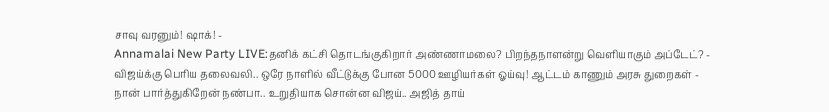சாவு வரனும்! ஷாக்! -
Annamalai New Party LIVE:தனிக் கட்சி தொடங்குகிறார் அண்ணாமலை? பிறந்தநாளன்று வெளியாகும் அப்டேட்? -
விஜய்க்கு பெரிய தலைவலி.. ஒரே நாளில் வீட்டுக்கு போன 5000 ஊழியர்கள் ஓய்வு! ஆட்டம் காணும் அரசு துறைகள் -
நான் பார்த்துகிறேன் நண்பா.. உறுதியாக சொன்ன விஜய்.. அஜித் தாய்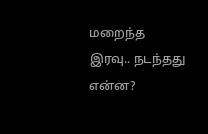மறைந்த இரவு.. நடந்தது என்ன?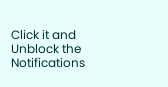Click it and Unblock the Notifications